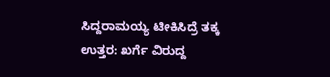ಸಿದ್ದರಾಮಯ್ಯ ಟೀಕಿಸಿದ್ರೆ ತಕ್ಕ ಉತ್ತರ: ಖರ್ಗೆ ವಿರುದ್ದ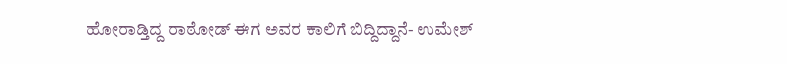ಹೋರಾಡ್ತಿದ್ದ ರಾಠೋಡ್ ಈಗ ಅವರ ಕಾಲಿಗೆ ಬಿದ್ದಿದ್ದಾನೆ- ಉಮೇಶ್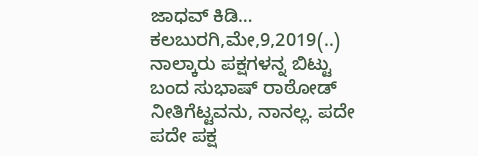ಜಾಧವ್ ಕಿಡಿ… ಕಲಬುರಗಿ,ಮೇ,9,2019(..) ನಾಲ್ಕಾರು ಪಕ್ಷಗಳನ್ನ ಬಿಟ್ಟು ಬಂದ ಸುಭಾಷ್ ರಾಠೋಡ್ ನೀತಿಗೆಟ್ಟವನು, ನಾನಲ್ಲ. ಪದೇ ಪದೇ ಪಕ್ಷ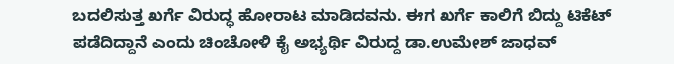ಬದಲಿಸುತ್ತ ಖರ್ಗೆ ವಿರುದ್ಧ ಹೋರಾಟ ಮಾಡಿದವನು. ಈಗ ಖರ್ಗೆ ಕಾಲಿಗೆ ಬಿದ್ದು ಟಿಕೆಟ್ ಪಡೆದಿದ್ದಾನೆ ಎಂದು ಚಿಂಚೋಳಿ ಕೈ ಅಭ್ಯರ್ಥಿ ವಿರುದ್ದ ಡಾ.ಉಮೇಶ್ ಜಾಧವ್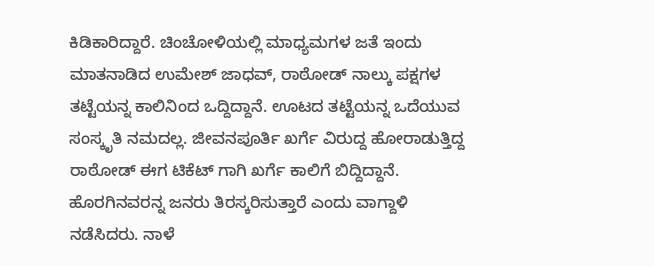ಕಿಡಿಕಾರಿದ್ದಾರೆ. ಚಿಂಚೋಳಿಯಲ್ಲಿ ಮಾಧ್ಯಮಗಳ ಜತೆ ಇಂದು ಮಾತನಾಡಿದ ಉಮೇಶ್ ಜಾಧವ್, ರಾಠೋಡ್ ನಾಲ್ಕು ಪಕ್ಷಗಳ ತಟ್ಟೆಯನ್ನ ಕಾಲಿನಿಂದ ಒದ್ದಿದ್ದಾನೆ. ಊಟದ ತಟ್ಟೆಯನ್ನ ಒದೆಯುವ ಸಂಸ್ಕೃತಿ ನಮದಲ್ಲ. ಜೀವನಪೂರ್ತಿ ಖರ್ಗೆ ವಿರುದ್ದ ಹೋರಾಡುತ್ತಿದ್ದ ರಾಠೋಡ್ ಈಗ ಟಿಕೆಟ್ ಗಾಗಿ ಖರ್ಗೆ ಕಾಲಿಗೆ ಬಿದ್ದಿದ್ದಾನೆ. ಹೊರಗಿನವರನ್ನ ಜನರು ತಿರಸ್ಕರಿಸುತ್ತಾರೆ ಎಂದು ವಾಗ್ದಾಳಿ ನಡೆಸಿದರು. ನಾಳೆ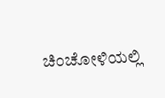ಚಿಂಚೋಳಿಯಲ್ಲಿ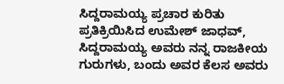ಸಿದ್ದರಾಮಯ್ಯ ಪ್ರಚಾರ ಕುರಿತು ಪ್ರತಿಕ್ರಿಯಿಸಿದ ಉಮೇಶ್ ಜಾಧವ್, ಸಿದ್ದರಾಮಯ್ಯ ಅವರು ನನ್ನ ರಾಜಕೀಯ ಗುರುಗಳು, ಬಂದು ಅವರ ಕೆಲಸ ಅವರು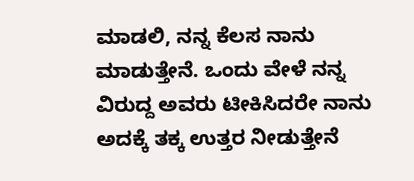ಮಾಡಲಿ, ನನ್ನ ಕೆಲಸ ನಾನು ಮಾಡುತ್ತೇನೆ. ಒಂದು ವೇಳೆ ನನ್ನ ವಿರುದ್ದ ಅವರು ಟೀಕಿಸಿದರೇ ನಾನು ಅದಕ್ಕೆ ತಕ್ಕ ಉತ್ತರ ನೀಡುತ್ತೇನೆ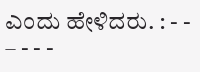ಎಂದು ಹೇಳಿದರು. : - - – - - -